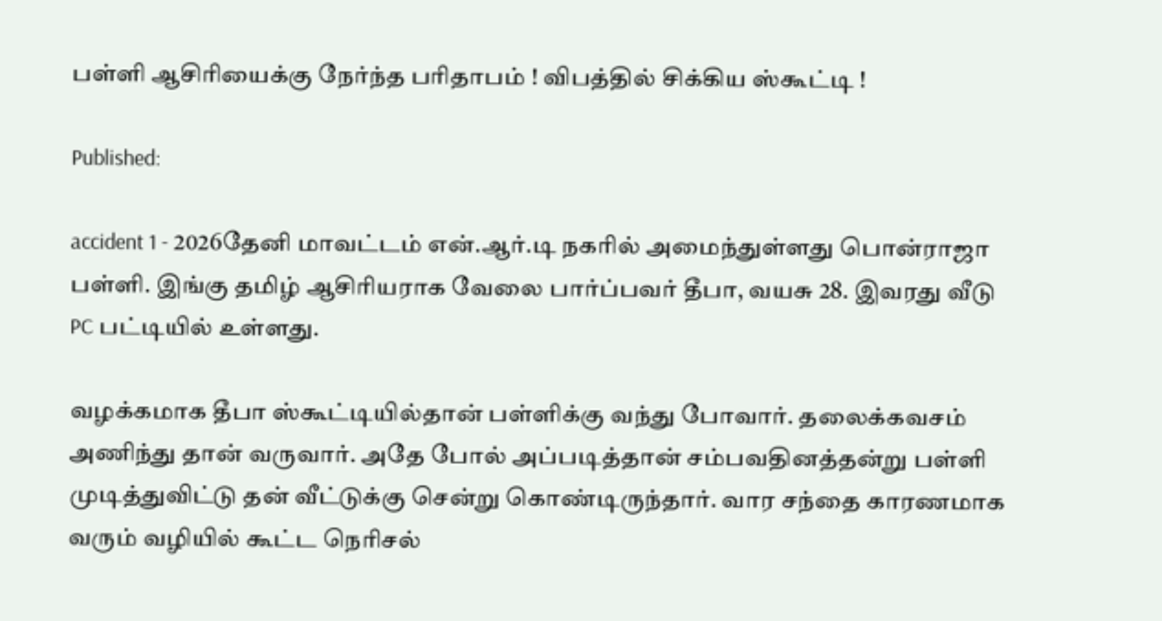பள்ளி ஆசிரியைக்கு நேர்ந்த பரிதாபம் ! விபத்தில் சிக்கிய ஸ்கூட்டி !

Published:

accident 1 - 2026தேனி மாவட்டம் என்.ஆர்.டி நகரில் அமைந்துள்ளது பொன்ராஜா பள்ளி. இங்கு தமிழ் ஆசிரியராக வேலை பார்ப்பவர் தீபா, வயசு 28. இவரது வீடு PC பட்டியில் உள்ளது.

வழக்கமாக தீபா ஸ்கூட்டியில்தான் பள்ளிக்கு வந்து போவார். தலைக்கவசம் அணிந்து தான் வருவார். அதே போல் அப்படித்தான் சம்பவதினத்தன்று பள்ளி  முடித்துவிட்டு தன் வீட்டுக்கு சென்று கொண்டிருந்தார். வார சந்தை காரணமாக வரும் வழியில் கூட்ட நெரிசல்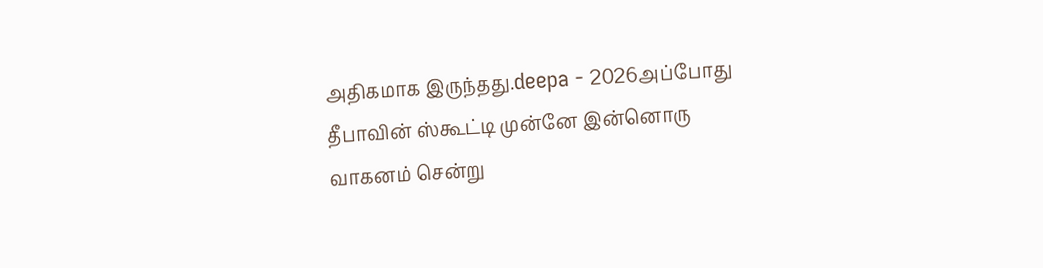அதிகமாக இருந்தது.deepa - 2026அப்போது தீபாவின் ஸ்கூட்டி முன்னே இன்னொரு வாகனம் சென்று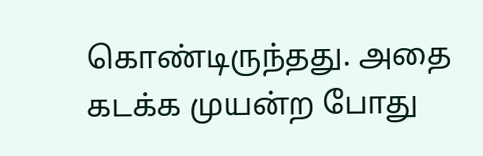கொண்டிருந்தது. அதை கடக்க முயன்ற போது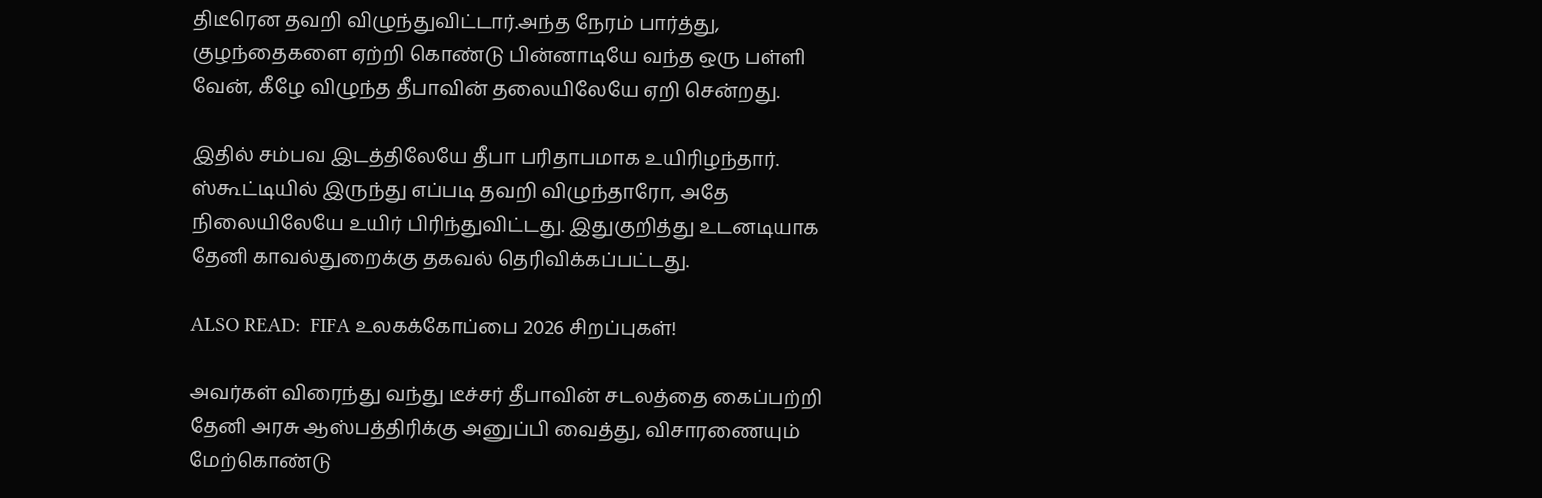திடீரென தவறி விழுந்துவிட்டார்.அந்த நேரம் பார்த்து, குழந்தைகளை ஏற்றி கொண்டு பின்னாடியே வந்த ஒரு பள்ளி வேன், கீழே விழுந்த தீபாவின் தலையிலேயே ஏறி சென்றது.

இதில் சம்பவ இடத்திலேயே தீபா பரிதாபமாக உயிரிழந்தார். ஸ்கூட்டியில் இருந்து எப்படி தவறி விழுந்தாரோ, அதே நிலையிலேயே உயிர் பிரிந்துவிட்டது. இதுகுறித்து உடனடியாக தேனி காவல்துறைக்கு தகவல் தெரிவிக்கப்பட்டது.

ALSO READ:  FIFA உலகக்கோப்பை 2026 சிறப்புகள்!

அவர்கள் விரைந்து வந்து டீச்சர் தீபாவின் சடலத்தை கைப்பற்றி தேனி அரசு ஆஸ்பத்திரிக்கு அனுப்பி வைத்து, விசாரணையும் மேற்கொண்டு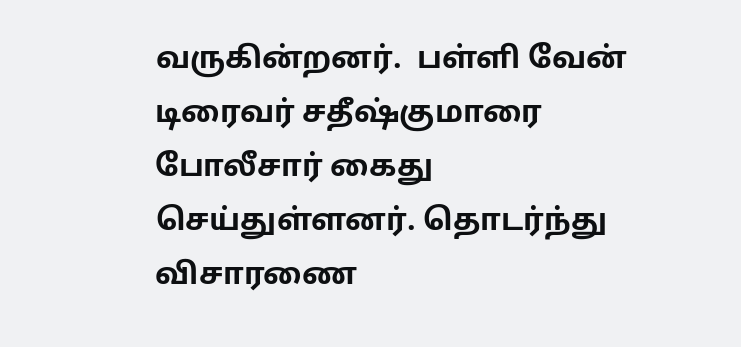வருகின்றனர்.  பள்ளி வேன் டிரைவர் சதீஷ்குமாரை போலீசார் கைது செய்துள்ளனர். தொடர்ந்து விசாரணை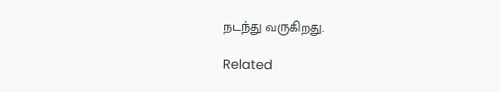நடந்து வருகிறது.

Related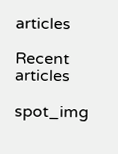articles

Recent articles

spot_img